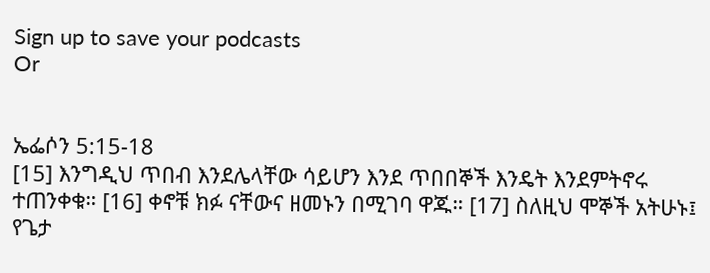Sign up to save your podcasts
Or


ኤፌሶን 5:15-18
[15] እንግዲህ ጥበብ እንደሌላቸው ሳይሆን እንደ ጥበበኞች እንዴት እንደምትኖሩ ተጠንቀቁ። [16] ቀኖቹ ክፉ ናቸውና ዘመኑን በሚገባ ዋጁ። [17] ስለዚህ ሞኞች አትሁኑ፤ የጌታ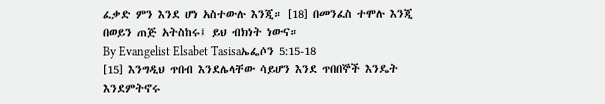ፈቃድ ምን እንደ ሆነ አስተውሉ እንጂ። [18] በመንፈስ ተሞሉ እንጂ በወይን ጠጅ አትስከሩ፤ ይህ ብክነት ነውና።
By Evangelist Elsabet Tasisaኤፌሶን 5:15-18
[15] እንግዲህ ጥበብ እንደሌላቸው ሳይሆን እንደ ጥበበኞች እንዴት እንደምትኖሩ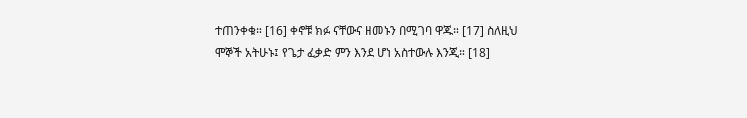ተጠንቀቁ። [16] ቀኖቹ ክፉ ናቸውና ዘመኑን በሚገባ ዋጁ። [17] ስለዚህ ሞኞች አትሁኑ፤ የጌታ ፈቃድ ምን እንደ ሆነ አስተውሉ እንጂ። [18]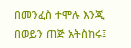በመንፈስ ተሞሉ እንጂ በወይን ጠጅ አትስከሩ፤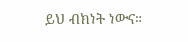ይህ ብክነት ነውና።